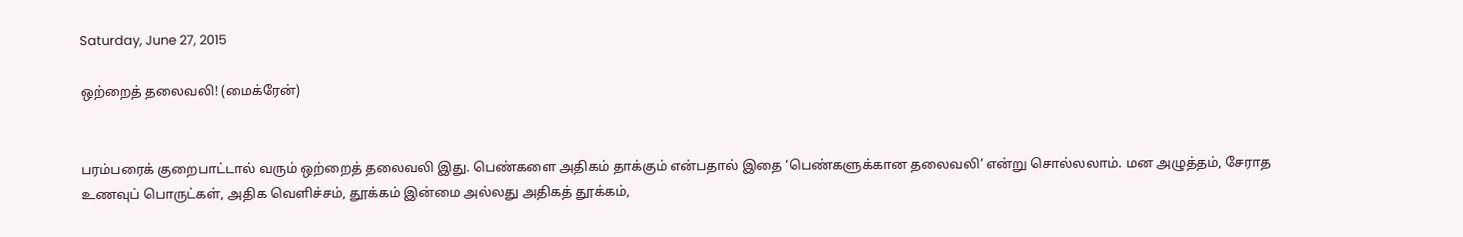Saturday, June 27, 2015

ஒற்றைத் தலைவலி! (மைக்ரேன்)


பரம்பரைக் குறைபாட்டால் வரும் ஒற்றைத் தலைவலி இது. பெண்களை அதிகம் தாக்கும் என்பதால் இதை ‘பெண்களுக்கான தலைவலி’ என்று சொல்லலாம். மன அழுத்தம், சேராத உணவுப் பொருட்கள், அதிக வெளிச்சம், தூக்கம் இன்மை அல்லது அதிகத் தூக்கம்,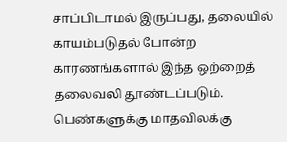சாப்பிடாமல் இருப்பது, தலையில் காயம்படுதல் போன்ற காரணங்களால் இந்த ஒற்றைத் தலைவலி தூண்டப்படும். பெண்களுக்கு மாதவிலக்கு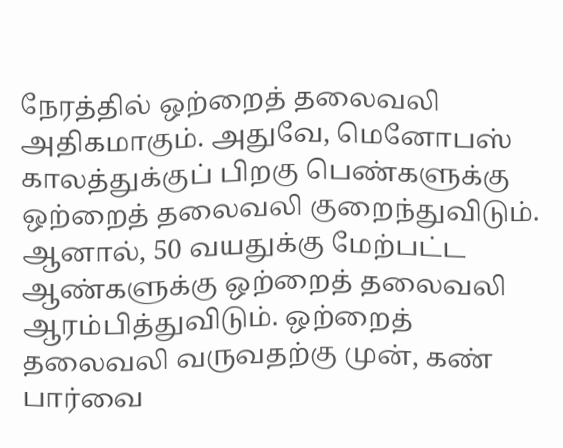நேரத்தில் ஒற்றைத் தலைவலி அதிகமாகும். அதுவே, மெனோபஸ் காலத்துக்குப் பிறகு பெண்களுக்கு ஒற்றைத் தலைவலி குறைந்துவிடும். ஆனால், 50 வயதுக்கு மேற்பட்ட ஆண்களுக்கு ஒற்றைத் தலைவலி ஆரம்பித்துவிடும். ஒற்றைத் தலைவலி வருவதற்கு முன், கண் பார்வை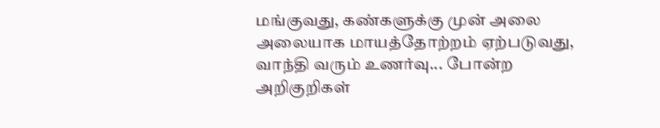மங்குவது, கண்களுக்கு முன் அலை அலையாக மாயத்தோற்றம் ஏற்படுவது, வாந்தி வரும் உணர்வு... போன்ற அறிகுறிகள்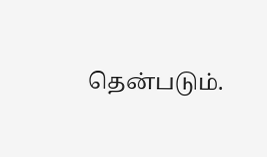தென்படும்.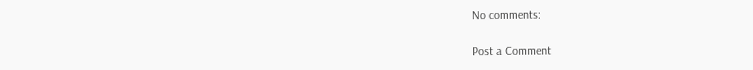No comments:

Post a Comment